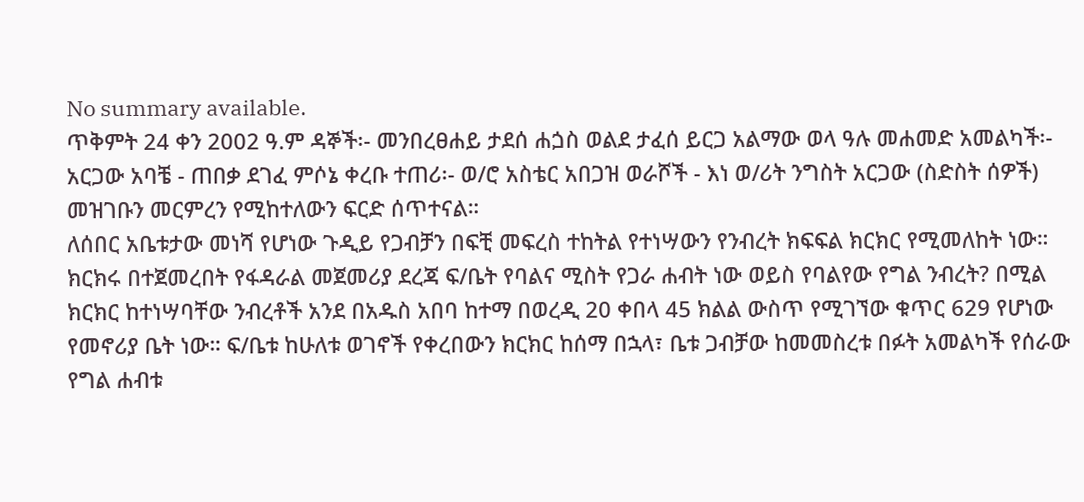No summary available.
ጥቅምት 24 ቀን 2002 ዓ.ም ዳኞች፡- መንበረፀሐይ ታደሰ ሐጏስ ወልደ ታፈሰ ይርጋ አልማው ወላ ዓሉ መሐመድ አመልካች፡- አርጋው አባቼ - ጠበቃ ደገፈ ምሶኔ ቀረቡ ተጠሪ፡- ወ/ሮ አስቴር አበጋዝ ወራሾች - እነ ወ/ሪት ንግስት አርጋው (ስድስት ሰዎች) መዝገቡን መርምረን የሚከተለውን ፍርድ ሰጥተናል።
ለሰበር አቤቱታው መነሻ የሆነው ጉዲይ የጋብቻን በፍቺ መፍረስ ተከትል የተነሣውን የንብረት ክፍፍል ክርክር የሚመለከት ነው። ክርክሩ በተጀመረበት የፋዳራል መጀመሪያ ደረጃ ፍ/ቤት የባልና ሚስት የጋራ ሐብት ነው ወይስ የባልየው የግል ንብረት? በሚል ክርክር ከተነሣባቸው ንብረቶች አንደ በአዱስ አበባ ከተማ በወረዲ 20 ቀበላ 45 ክልል ውስጥ የሚገኘው ቁጥር 629 የሆነው የመኖሪያ ቤት ነው። ፍ/ቤቱ ከሁለቱ ወገኖች የቀረበውን ክርክር ከሰማ በኋላ፣ ቤቱ ጋብቻው ከመመስረቱ በፉት አመልካች የሰራው የግል ሐብቱ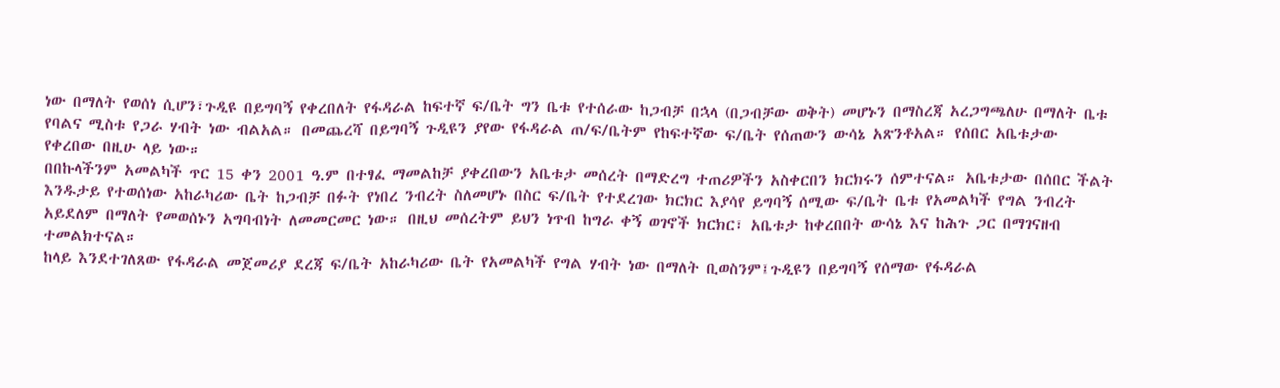ነው በማለት የወሰነ ሲሆን፣ጉዲዩ በይግባኝ የቀረበለት የፋዳራል ከፍተኛ ፍ/ቤት ግን ቤቱ የተሰራው ከጋብቻ በኋላ (በጋብቻው ወቅት) መሆኑን በማስረጃ አረጋግጫለሁ በማለት ቤቱ የባልና ሚስቱ የጋራ ሃብት ነው ብልአል። በመጨረሻ በይግባኝ ጉዲዩን ያየው የፋዳራል ጠ/ፍ/ቤትም የከፍተኛው ፍ/ቤት የሰጠውን ውሳኔ አጽንቶአል። የሰበር አቤቱታው የቀረበው በዚሁ ላይ ነው።
በበኩላችንም አመልካች ጥር 15 ቀን 2001 ዓ.ም በተፃፈ ማመልከቻ ያቀረበውን አቤቱታ መሰረት በማድረግ ተጠሪዎችን አስቀርበን ክርክሩን ሰምተናል። አቤቱታው በሰበር ችልት እንዱታይ የተወሰነው አከራካሪው ቤት ከጋብቻ በፉት የነበረ ንብረት ስለመሆኑ በስር ፍ/ቤት የተደረገው ክርክር እያሳየ ይግባኝ ሰሚው ፍ/ቤት ቤቱ የአመልካች የግል ንብረት አይደለም በማለት የመወሰኑን አግባብነት ለመመርመር ነው። በዚህ መሰረትም ይህን ነጥብ ከግራ ቀኝ ወገኖች ክርክር፣ አቤቱታ ከቀረበበት ውሳኔ እና ከሕጉ ጋር በማገናዘብ ተመልክተናል።
ከላይ እንደተገለጸው የፋዳራል መጀመሪያ ደረጃ ፍ/ቤት አከራካሪው ቤት የአመልካች የግል ሃብት ነው በማለት ቢወስንም፤ጉዲዩን በይግባኝ የሰማው የፋዳራል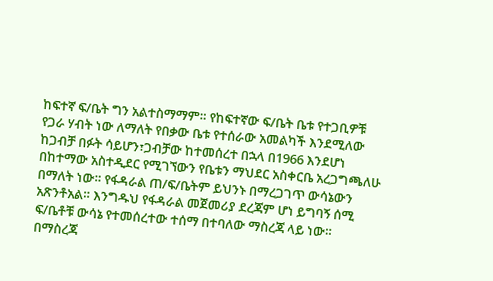ከፍተኛ ፍ/ቤት ግን አልተስማማም። የከፍተኛው ፍ/ቤት ቤቱ የተጋቢዎቹ የጋራ ሃብት ነው ለማለት የበቃው ቤቱ የተሰራው አመልካች እንደሚለው ከጋብቻ በፉት ሳይሆን፣ጋብቻው ከተመሰረተ በኋላ በ1966 እንደሆነ በከተማው አስተዲደር የሚገኘውን የቤቱን ማህደር አስቀርቤ አረጋግጫለሁ በማለት ነው። የፋዳራል ጠ/ፍ/ቤትም ይህንኑ በማረጋገጥ ውሳኔውን አጽንቶአል። እንግዱህ የፋዳራል መጀመሪያ ደረጃም ሆነ ይግባኝ ሰሚ ፍ/ቤቶቹ ውሳኔ የተመሰረተው ተሰማ በተባለው ማስረጃ ላይ ነው። በማስረጃ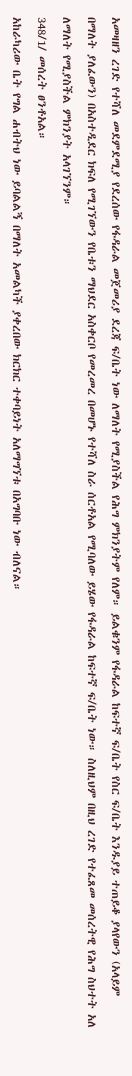አመዛዘን ረገድ የተሻለ መደምደሚያ የደረሰው የፋዳራል መጀመሪያ ደረጃ ፍ/ቤት ነው ለማለት የሚያስችል የሕግ ምክንያትም የለም። ይልቁንም የፋዳራል ከፍተኛ ፍ/ቤት የስር ፍ/ቤት እንዱያይ ተጠይቆ ያላየውን (አላይም በማለት ያለፈውን) በአስተዲደር ክፍለ የሚገኘውን የቤቱን ማህደር አስቀርቦ የመረመረ በመሆኑ የተሻለ ስራ ሰርቶአል የሚባለው ይሄው የፋዳራል ከፍተኛ ፍ/ቤት ነው። ስለዚህም በዚህ ረገድ የተፈጸመ መሰረትዊ የሕግ ስህተት አለ ለማለት የሚያስችል ምክንያት አላገኘንም።
348/1/ መሰረት ፀንቶአል።
አከራካሪው ቤት የግል ሐብትህ ነው ይባልልኝ በማለት አመልካች ያቀረበው ክርክር ተቀባይነት አለማግኘቱ በአግባቡ ነው ብለናል።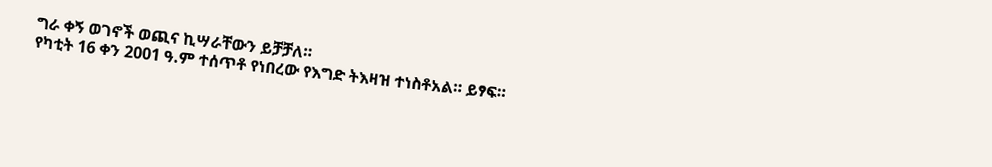ግራ ቀኝ ወገኖች ወጪና ኪሣራቸውን ይቻቻለ።
የካቲት 16 ቀን 2001 ዓ.ም ተሰጥቶ የነበረው የእግድ ትእዛዝ ተነስቶአል። ይፃፍ።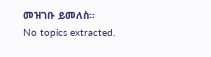መዝገቡ ይመለስ።
No topics extracted.